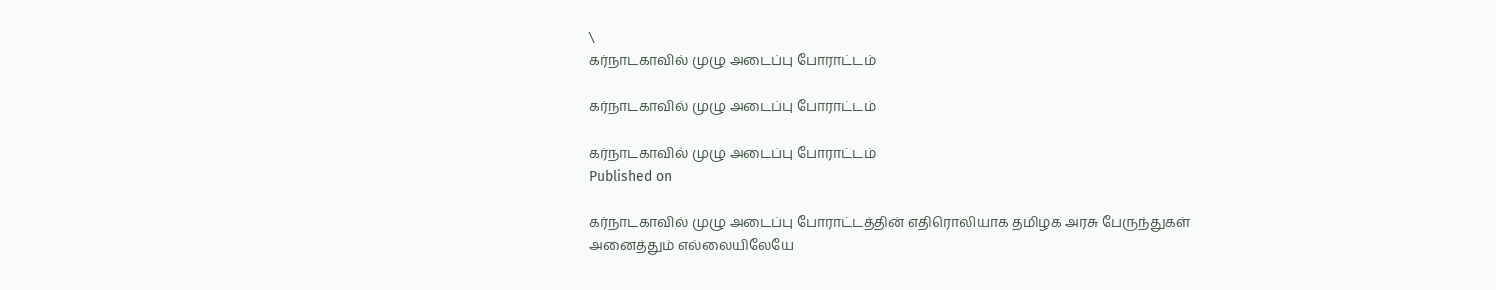\
கர்நாடகாவில் முழு அடைப்பு போராட்டம்

கர்நாடகாவில் முழு அடைப்பு போராட்டம்

கர்நாடகாவில் முழு அடைப்பு போராட்டம்
Published on

கர்நாடகாவில் முழு அடைப்பு போராட்டத்தின் எதிரொலியாக தமிழக அரசு பேருந்துகள் அனைத்தும் எல்லையிலேயே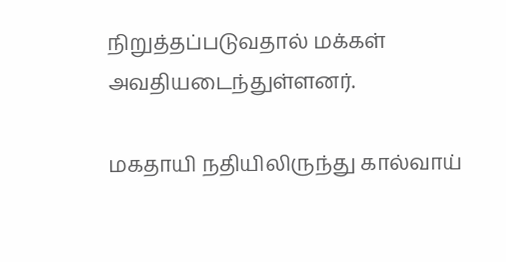நிறுத்தப்படுவதால் மக்கள்‌ அவதியடைந்துள்ளனர்.

மகதாயி ‌நதியிலிருந்து கால்வாய்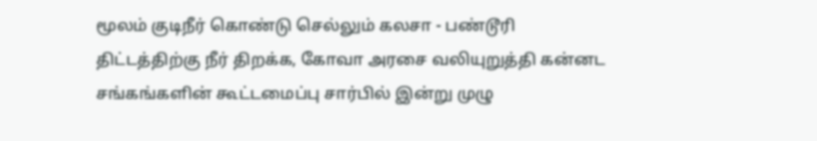மூலம் குடிநீர் கொண்டு செல்லும் கலசா - பண்டூரி திட்டத்திற்கு நீர் திறக்க, கோவா அரசை வலியுறுத்தி கன்னட சங்கங்களின் கூட்டமைப்பு சார்பில் இன்று முழு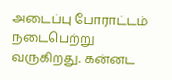அடைப்பு போராட்டம் நடைபெற்று வருகிறது. கன்னட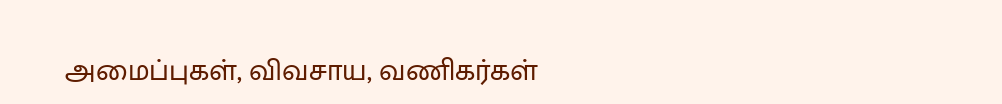அமைப்புகள், விவசாய, வணிகர்கள்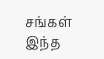சங்கள் இந்த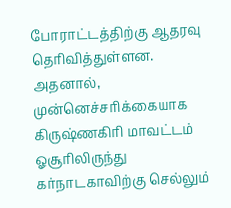போராட்டத்திற்கு ஆதரவு தெரிவித்துள்ளன. அதனால், முன்னெச்சரிக்கையாக கிருஷ்ணகிரி மாவட்டம் ஓசூரிலிருந்து கர்நாடகாவிற்கு செல்லும்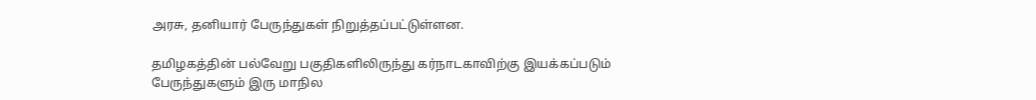அரசு, தனியார் பேருந்துகள் நிறுத்தப்பட்டுள்ளன.

தமிழகத்தின் பல்வேறு பகுதிகளிலிருந்து கர்நாடகாவிற்கு இயக்கப்படும் பேருந்துகளும் இரு மாநில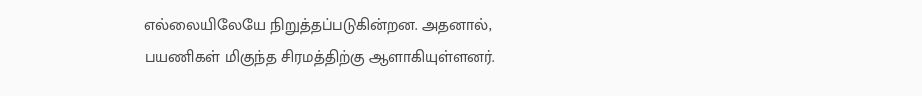எல்லையிலேயே நிறுத்தப்படுகின்றன. அதனால், பயணிகள் மிகுந்த சிரமத்திற்கு ஆளாகியுள்ளனர்.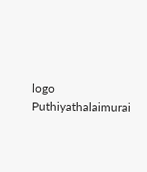logo
Puthiyathalaimurai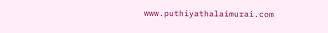www.puthiyathalaimurai.com